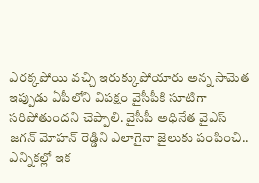ఎరక్కపోయి వచ్చి ఇరుక్కుపోయారు అన్న సామెత ఇప్పుడు ఏపీలోని విపక్షం వైసీపీకి సూటిగా సరిపోతుందని చెప్పాలి. వైసీపీ అధినేత వైఎస్ జగన్ మోహన్ రెడ్డిని ఎలాగైనా జైలుకు పంపించి.. ఎన్నికల్లో ఇక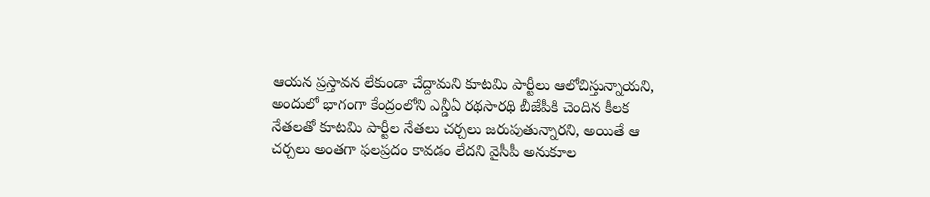ఆయన ప్రస్తావన లేకుండా చేద్దామని కూటమి పార్టీలు ఆలోచిస్తున్నాయని, అందులో భాగంగా కేంద్రంలోని ఎన్డీఏ రథసారథి బీజేపీకి చెందిన కీలక నేతలతో కూటమి పార్టీల నేతలు చర్చలు జరుపుతున్నారని, అయితే ఆ చర్చలు అంతగా ఫలప్రదం కావడం లేదని వైసీపీ అనుకూల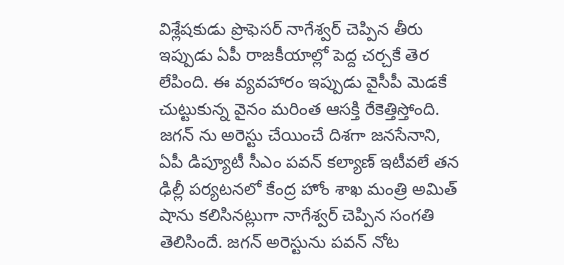విశ్లేషకుడు ప్రొఫెసర్ నాగేశ్వర్ చెప్పిన తీరు ఇప్పుడు ఏపీ రాజకీయాల్లో పెద్ద చర్చకే తెర లేపింది. ఈ వ్యవహారం ఇప్పుడు వైసీపీ మెడకే చుట్టుకున్న వైనం మరింత ఆసక్తి రేకెత్తిస్తోంది.
జగన్ ను అరెస్టు చేయించే దిశగా జనసేనాని, ఏపీ డిప్యూటీ సీఎం పవన్ కల్యాణ్ ఇటీవలే తన ఢిల్లీ పర్యటనలో కేంద్ర హోం శాఖ మంత్రి అమిత్ షాను కలిసినట్లుగా నాగేశ్వర్ చెప్పిన సంగతి తెలిసిందే. జగన్ అరెస్టును పవన్ నోట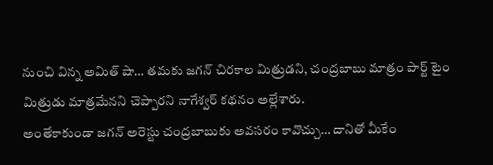నుంచి విన్న అమిత్ షా… తమకు జగన్ చిరకాల మిత్రుడని, చంద్రబాబు మాత్రం పార్ట్ టైం మిత్రుడు మాత్రమేనని చెప్పారని నాగేశ్వర్ కథనం అల్లేశారు.
అంతేకాకుండా జగన్ అరెస్టు చంద్రబాబుకు అవసరం కావొచ్చు… దానితో మీకేం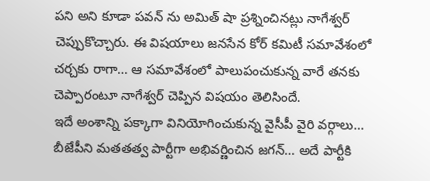పని అని కూడా పవన్ ను అమిత్ షా ప్రశ్నించినట్లు నాగేశ్వర్ చెప్పుకొచ్చారు. ఈ విషయాలు జనసేన కోర్ కమిటీ సమావేశంలో చర్చకు రాగా… ఆ సమావేశంలో పాలుపంచుకున్న వారే తనకు చెప్పారంటూ నాగేశ్వర్ చెప్పిన విషయం తెలిసిందే.
ఇదే అంశాన్ని పక్కాగా వినియోగించుకున్న వైసీపీ వైరి వర్గాలు… బీజేపీని మతతత్వ పార్టీగా అభివర్ణించిన జగన్… అదే పార్టీకి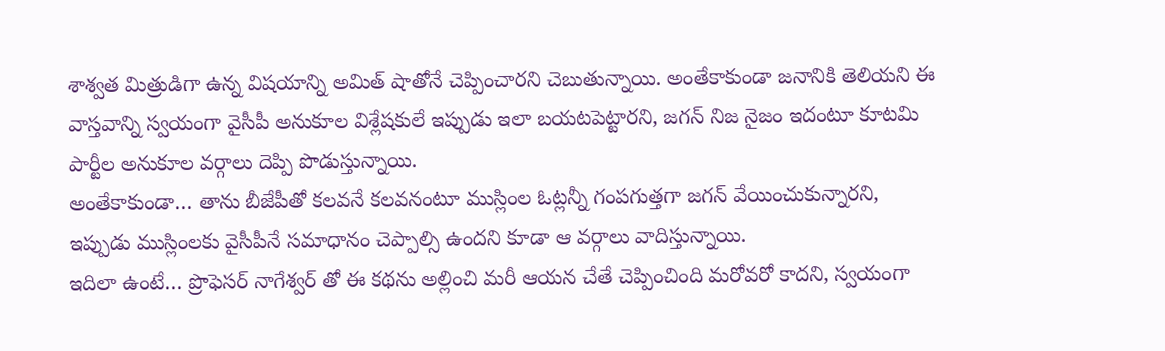శాశ్వత మిత్రుడిగా ఉన్న విషయాన్ని అమిత్ షాతోనే చెప్పించారని చెబుతున్నాయి. అంతేకాకుండా జనానికి తెలియని ఈ వాస్తవాన్ని స్వయంగా వైసీపీ అనుకూల విశ్లేషకులే ఇప్పుడు ఇలా బయటపెట్టారని, జగన్ నిజ నైజం ఇదంటూ కూటమి పార్టీల అనుకూల వర్గాలు దెప్పి పొడుస్తున్నాయి.
అంతేకాకుండా… తాను బీజేపీతో కలవనే కలవనంటూ ముస్లింల ఓట్లన్నీ గంపగుత్తగా జగన్ వేయించుకున్నారని, ఇప్పుడు ముస్లింలకు వైసీపీనే సమాధానం చెప్పాల్సి ఉందని కూడా ఆ వర్గాలు వాదిస్తున్నాయి.
ఇదిలా ఉంటే… ప్రొఫెసర్ నాగేశ్వర్ తో ఈ కథను అల్లించి మరీ ఆయన చేతే చెప్పించింది మరోవరో కాదని, స్వయంగా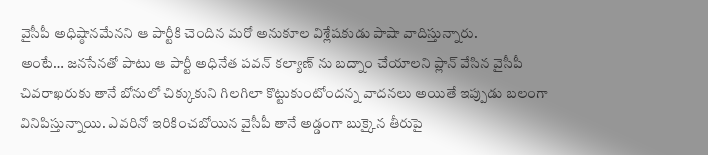వైసీపీ అధిష్ఠానమేనని ఆ పార్టీకి చెందిన మరో అనుకూల విశ్లేషకుడు పాషా వాదిస్తున్నారు.
అంటే… జనసేనతో పాటు ఆ పార్టీ అధినేత పవన్ కల్యాణ్ ను బద్నాం చేయాలని ప్లాన్ వేసిన వైసీపీ చివరాఖరుకు తానే బోనులో చిక్కుకుని గిలగిలా కొట్టుకుంటోందన్న వాదనలు అయితే ఇప్పుడు బలంగా వినిపిస్తున్నాయి. ఎవరినో ఇరికించబోయిన వైసీపీ తానే అడ్డంగా బుక్కైన తీరుపై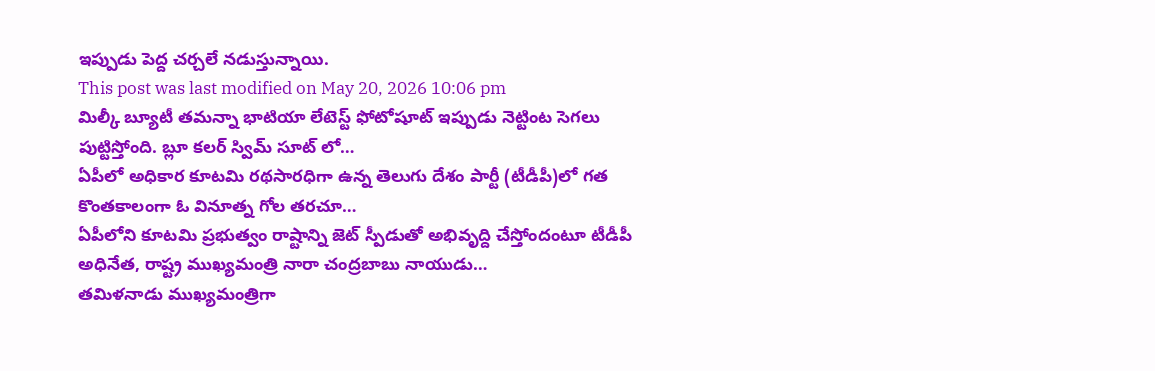ఇప్పుడు పెద్ద చర్చలే నడుస్తున్నాయి.
This post was last modified on May 20, 2026 10:06 pm
మిల్కీ బ్యూటీ తమన్నా భాటియా లేటెస్ట్ ఫోటోషూట్ ఇప్పుడు నెట్టింట సెగలు పుట్టిస్తోంది. బ్లూ కలర్ స్విమ్ సూట్ లో…
ఏపీలో అధికార కూటమి రథసారధిగా ఉన్న తెలుగు దేశం పార్టీ (టీడీపీ)లో గత కొంతకాలంగా ఓ వినూత్న గోల తరచూ…
ఏపీలోని కూటమి ప్రభుత్వం రాష్టాన్ని జెట్ స్పీడుతో అభివృద్ది చేస్తోందంటూ టీడీపీ అధినేత, రాష్ట్ర ముఖ్యమంత్రి నారా చంద్రబాబు నాయుడు…
తమిళనాడు ముఖ్యమంత్రిగా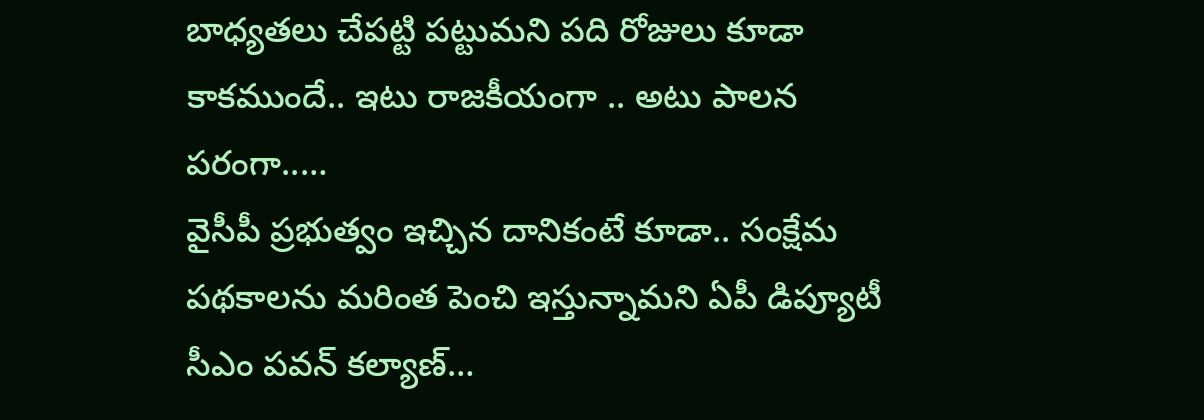బాధ్యతలు చేపట్టి పట్టుమని పది రోజులు కూడా కాకముందే.. ఇటు రాజకీయంగా .. అటు పాలన పరంగా..…
వైసీపీ ప్రభుత్వం ఇచ్చిన దానికంటే కూడా.. సంక్షేమ పథకాలను మరింత పెంచి ఇస్తున్నామని ఏపీ డిప్యూటీ సీఎం పవన్ కల్యాణ్…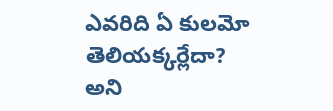ఎవరిది ఏ కులమో తెలియక్కర్లేదా? అని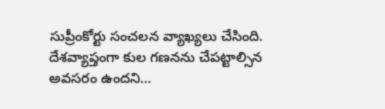సుప్రీంకోర్టు సంచలన వ్యాఖ్యలు చేసింది. దేశవ్యాప్తంగా కుల గణనను చేపట్టాల్సిన అవసరం ఉందని…